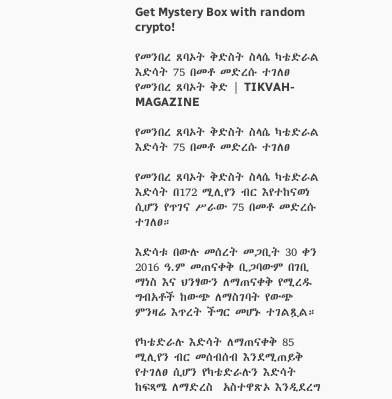Get Mystery Box with random crypto!

የመንበረ ጸባኦት ቅድስት ስላሴ ካቴድራል እድሳት 75 በመቶ መድረሱ ተገለፀ የመንበረ ጸባኦት ቅድ | TIKVAH-MAGAZINE

የመንበረ ጸባኦት ቅድስት ስላሴ ካቴድራል እድሳት 75 በመቶ መድረሱ ተገለፀ

የመንበረ ጸባኦት ቅድስት ስላሴ ካቴድራል እድሳት በ172 ሚሊየን ብር እየተከናወነ ሲሆን የጥገና ሥራው 75 በመቶ መድረሱ ተገለፀ።

እድሳቱ በውሉ መሰረት መጋቢት 30 ቀን 2016 ዓ.ም መጠናቀቅ ቢጋባውም በገቢ ማነስ እና ህንፃውን ለማጠናቀቅ የሚረዱ ግብአቶች ከውጭ ለማስገባት የውጭ ምንዛሬ እጥረት ችግር መሆኑ ተገልጿል።

የካቴድራሉ እድሳት ለማጠናቀቅ 85 ሚሊየን ብር መሰብሰብ እንደሚጠይቅ የተገለፀ ሲሆን የካቴድራሉን እድሳት ከፍጻሜ ለማድረስ  አስተዋጽኦ እንዲደረግ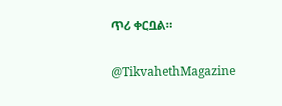ጥሪ ቀርቧል።

@TikvahethMagazine